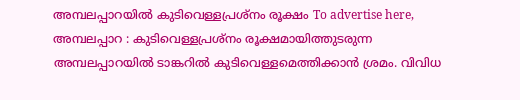അമ്പലപ്പാറയിൽ കുടിവെള്ളപ്രശ്നം രൂക്ഷം To advertise here, അമ്പലപ്പാറ : കുടിവെള്ളപ്രശ്നം രൂക്ഷമായിത്തുടരുന്ന അമ്പലപ്പാറയിൽ ടാങ്കറിൽ കുടിവെള്ളമെത്തിക്കാൻ ശ്രമം. വിവിധ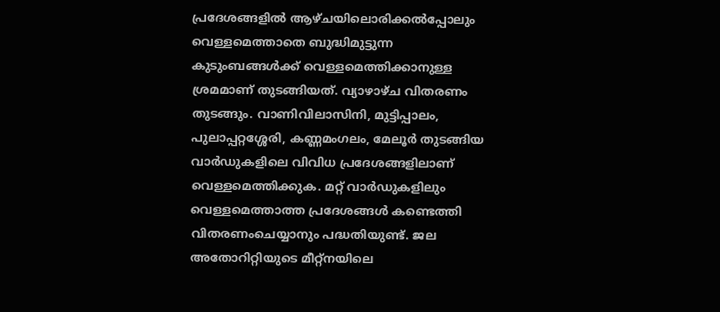പ്രദേശങ്ങളിൽ ആഴ്ചയിലൊരിക്കൽപ്പോലും വെള്ളമെത്താതെ ബുദ്ധിമുട്ടുന്ന കുടുംബങ്ങൾക്ക് വെള്ളമെത്തിക്കാനുള്ള ശ്രമമാണ് തുടങ്ങിയത്. വ്യാഴാഴ്ച വിതരണം തുടങ്ങും. വാണിവിലാസിനി, മുട്ടിപ്പാലം, പുലാപ്പറ്റശ്ശേരി, കണ്ണമംഗലം, മേലൂർ തുടങ്ങിയ വാർഡുകളിലെ വിവിധ പ്രദേശങ്ങളിലാണ് വെള്ളമെത്തിക്കുക. മറ്റ് വാർഡുകളിലും വെള്ളമെത്താത്ത പ്രദേശങ്ങൾ കണ്ടെത്തി വിതരണംചെയ്യാനും പദ്ധതിയുണ്ട്. ജല അതോറിറ്റിയുടെ മീറ്റ്നയിലെ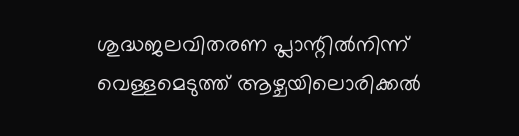ശുദ്ധജലവിതരണ പ്ലാന്റിൽനിന്ന് വെള്ളമെടുത്ത് ആഴ്ചയിലൊരിക്കൽ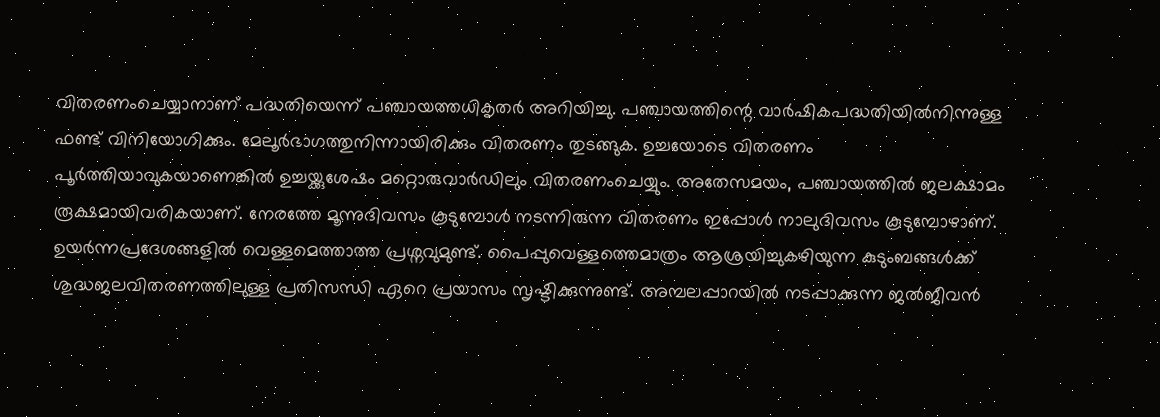വിതരണംചെയ്യാനാണ് പദ്ധതിയെന്ന് പഞ്ചായത്തധികൃതർ അറിയിച്ചു. പഞ്ചായത്തിന്റെ വാർഷികപദ്ധതിയിൽനിന്നുള്ള ഫണ്ട് വിനിയോഗിക്കും. മേലൂർഭാഗത്തുനിന്നായിരിക്കും വിതരണം തുടങ്ങുക. ഉച്ചയോടെ വിതരണം പൂർത്തിയാവുകയാണെങ്കിൽ ഉച്ചയ്ക്കുശേഷം മറ്റൊരുവാർഡിലും വിതരണംചെയ്യും. അതേസമയം, പഞ്ചായത്തിൽ ജലക്ഷാമം രൂക്ഷമായിവരികയാണ്. നേരത്തേ മൂന്നുദിവസം കൂടുമ്പോൾ നടന്നിരുന്ന വിതരണം ഇപ്പോൾ നാലുദിവസം കൂടുമ്പോഴാണ്. ഉയർന്നപ്രദേശങ്ങളിൽ വെള്ളമെത്താത്ത പ്രശ്നവുമുണ്ട്. പൈപ്പുവെള്ളത്തെമാത്രം ആശ്രയിച്ചുകഴിയുന്ന കുടുംബങ്ങൾക്ക് ശുദ്ധജലവിതരണത്തിലുള്ള പ്രതിസന്ധി ഏറെ പ്രയാസം സൃഷ്ടിക്കുന്നുണ്ട്. അമ്പലപ്പാറയിൽ നടപ്പാക്കുന്ന ജൽജീവൻ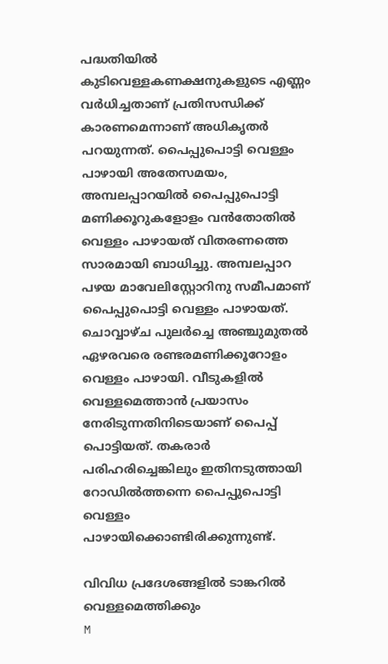പദ്ധതിയിൽ കുടിവെള്ളകണക്ഷനുകളുടെ എണ്ണം വർധിച്ചതാണ് പ്രതിസന്ധിക്ക് കാരണമെന്നാണ് അധികൃതർ പറയുന്നത്. പൈപ്പുപൊട്ടി വെള്ളം പാഴായി അതേസമയം, അമ്പലപ്പാറയിൽ പൈപ്പുപൊട്ടി മണിക്കൂറുകളോളം വൻതോതിൽ വെള്ളം പാഴായത് വിതരണത്തെ സാരമായി ബാധിച്ചു. അമ്പലപ്പാറ പഴയ മാവേലിസ്റ്റോറിനു സമീപമാണ് പൈപ്പുപൊട്ടി വെള്ളം പാഴായത്. ചൊവ്വാഴ്ച പുലർച്ചെ അഞ്ചുമുതൽ ഏഴരവരെ രണ്ടരമണിക്കൂറോളം വെള്ളം പാഴായി. വീടുകളിൽ വെള്ളമെത്താൻ പ്രയാസം നേരിടുന്നതിനിടെയാണ് പൈപ്പ് പൊട്ടിയത്. തകരാർ പരിഹരിച്ചെങ്കിലും ഇതിനടുത്തായി റോഡിൽത്തന്നെ പൈപ്പുപൊട്ടി വെള്ളം പാഴായിക്കൊണ്ടിരിക്കുന്നുണ്ട്.

വിവിധ പ്രദേശങ്ങളിൽ ടാങ്കറിൽ വെള്ളമെത്തിക്കും
M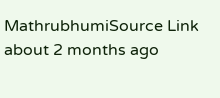MathrubhumiSource Link
about 2 months ago